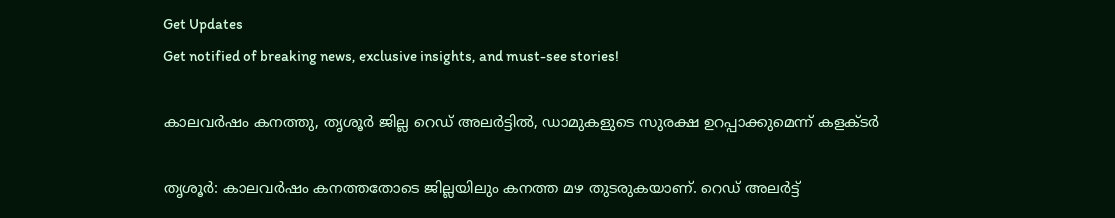Get Updates
Get notified of breaking news, exclusive insights, and must-see stories!

കാലവര്‍ഷം കനത്തു, തൃശൂര്‍ ജില്ല റെഡ് അലര്‍ട്ടില്‍, ഡാമുകളുടെ സുരക്ഷ ഉറപ്പാക്കുമെന്ന് കളക്ടര്‍

തൃശൂര്‍: കാലവര്‍ഷം കനത്തതോടെ ജില്ലയിലും കനത്ത മഴ തുടരുകയാണ്. റെഡ് അലര്‍ട്ട്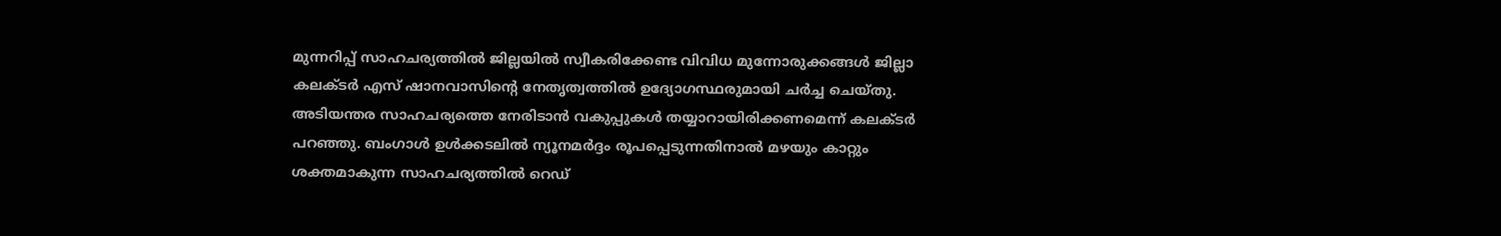മുന്നറിപ്പ് സാഹചര്യത്തില്‍ ജില്ലയില്‍ സ്വീകരിക്കേണ്ട വിവിധ മുന്നോരുക്കങ്ങള്‍ ജില്ലാ കലക്ടര്‍ എസ് ഷാനവാസിന്റെ നേതൃത്വത്തില്‍ ഉദ്യോഗസ്ഥരുമായി ചര്‍ച്ച ചെയ്തു. അടിയന്തര സാഹചര്യത്തെ നേരിടാന്‍ വകുപ്പുകള്‍ തയ്യാറായിരിക്കണമെന്ന് കലക്ടര്‍ പറഞ്ഞു. ബംഗാള്‍ ഉള്‍ക്കടലില്‍ ന്യൂനമര്‍ദ്ദം രൂപപ്പെടുന്നതിനാല്‍ മഴയും കാറ്റും ശക്തമാകുന്ന സാഹചര്യത്തില്‍ റെഡ്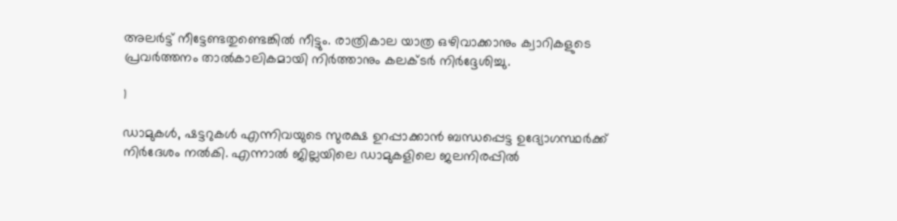അലര്‍ട്ട് നീട്ടേണ്ടതുണ്ടെങ്കില്‍ നീട്ടും. രാത്രികാല യാത്ര ഒഴിവാക്കാനും ക്വാറികളുടെ പ്രവര്‍ത്തനം താല്‍കാലികമായി നിര്‍ത്താനും കലക്ടര്‍ നിര്‍ദ്ദേശിച്ചു.

1

ഡാമുകള്‍, ഷട്ടറുകള്‍ എന്നിവയുടെ സുരക്ഷ ഉറപ്പാക്കാന്‍ ബന്ധപ്പെട്ട ഉദ്യോഗസ്ഥര്‍ക്ക് നിര്‍ദേശം നല്‍കി. എന്നാല്‍ ജില്ലയിലെ ഡാമുകളിലെ ജലനിരപ്പില്‍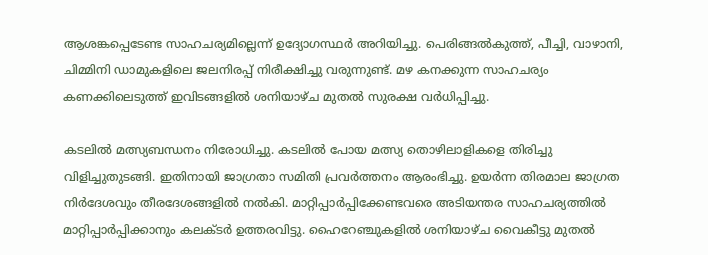ആശങ്കപ്പെടേണ്ട സാഹചര്യമില്ലെന്ന് ഉദ്യോഗസ്ഥര്‍ അറിയിച്ചു. പെരിങ്ങല്‍കുത്ത്, പീച്ചി, വാഴാനി, ചിമ്മിനി ഡാമുകളിലെ ജലനിരപ്പ് നിരീക്ഷിച്ചു വരുന്നുണ്ട്. മഴ കനക്കുന്ന സാഹചര്യം കണക്കിലെടുത്ത് ഇവിടങ്ങളില്‍ ശനിയാഴ്ച മുതല്‍ സുരക്ഷ വര്‍ധിപ്പിച്ചു.

കടലില്‍ മത്സ്യബന്ധനം നിരോധിച്ചു. കടലില്‍ പോയ മത്സ്യ തൊഴിലാളികളെ തിരിച്ചു വിളിച്ചുതുടങ്ങി. ഇതിനായി ജാഗ്രതാ സമിതി പ്രവര്‍ത്തനം ആരംഭിച്ചു. ഉയര്‍ന്ന തിരമാല ജാഗ്രത നിര്‍ദേശവും തീരദേശങ്ങളില്‍ നല്‍കി. മാറ്റിപ്പാര്‍പ്പിക്കേണ്ടവരെ അടിയന്തര സാഹചര്യത്തില്‍ മാറ്റിപ്പാര്‍പ്പിക്കാനും കലക്ടര്‍ ഉത്തരവിട്ടു. ഹൈറേഞ്ചുകളില്‍ ശനിയാഴ്ച വൈകീട്ടു മുതല്‍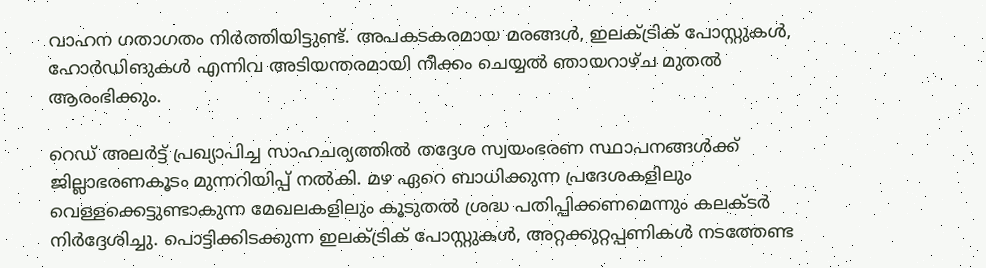വാഹന ഗതാഗതം നിര്‍ത്തിയിട്ടുണ്ട്. അപകടകരമായ മരങ്ങള്‍, ഇലക്ട്രിക് പോസ്റ്റുകള്‍, ഹോര്‍ഡിങുകള്‍ എന്നിവ അടിയന്തരമായി നീക്കം ചെയ്യല്‍ ഞായറാഴ്ച മുതല്‍ ആരംഭിക്കും.

റെഡ് അലര്‍ട്ട് പ്രഖ്യാപിച്ച സാഹചര്യത്തില്‍ തദ്ദേശ സ്വയംഭരണ സ്ഥാപനങ്ങള്‍ക്ക് ജില്ലാഭരണകൂടം മുന്നറിയിപ്പ് നല്‍കി. മഴ ഏറെ ബാധിക്കുന്ന പ്രദേശകളിലും വെള്ളക്കെട്ടുണ്ടാകുന്ന മേഖലകളിലും കൂടുതല്‍ ശ്രദ്ധ പതിപ്പിക്കണമെന്നും കലക്ടര്‍ നിര്‍ദ്ദേശിച്ചു. പൊട്ടിക്കിടക്കുന്ന ഇലക്ട്രിക് പോസ്റ്റുകള്‍, അറ്റക്കുറ്റപ്പണികള്‍ നടത്തേണ്ട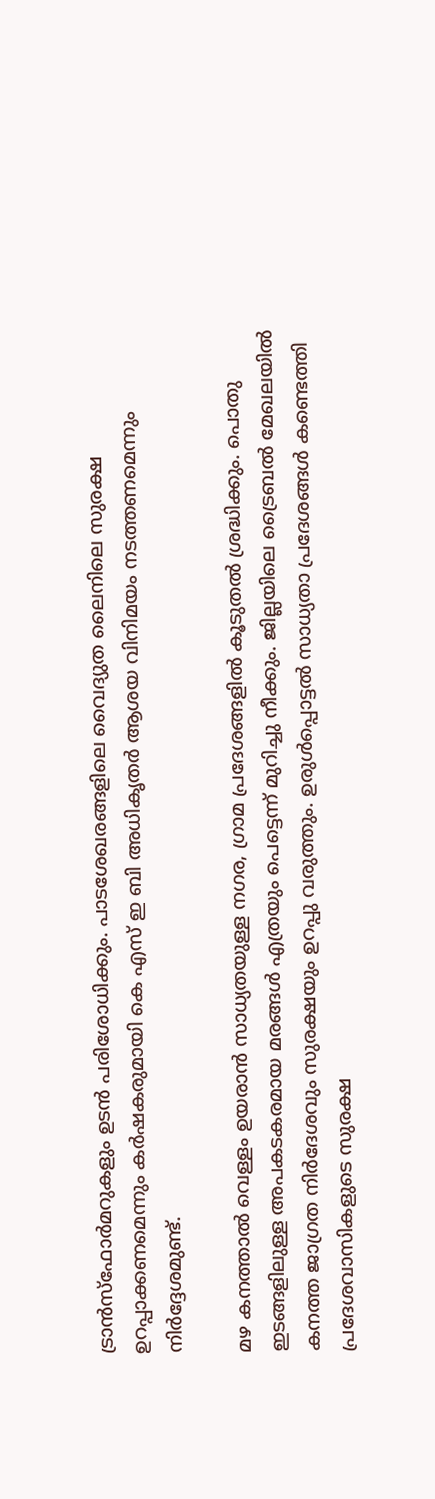ട്രാന്‍സ്‌ഫോര്‍മറുകളും ഉടന്‍ പരിശോധിക്കും. പാടശേഖരങ്ങളിലെ വൈദ്യുത ലൈനിലെ സുരക്ഷ ഉറപ്പാക്കണമെന്നും കര്‍ഷകരുമായി കെ എസ് ഇ ബി അധികൃതര്‍ ആശയ വിനിമയം നടത്തണമെന്നും നിര്‍ദ്ദേശമുണ്ട്.

മഴ കനത്താല്‍ വെള്ളം ഉയരാന്‍ സാധ്യതയുള്ള നഗര, ഗ്രാമ പ്രദേശങ്ങളില്‍ കൂടുതല്‍ ശ്രദ്ധിക്കും. പൊതു ഇടങ്ങളിലുള്ള അപകടകരമായ മരങ്ങള്‍ എത്രയും പെട്ടെന്ന് മുറിച്ചു നീക്കും. ജില്ലയിലെ ട്രൈബല്‍ മേഖലയില്‍ കനത്ത ജാഗ്രത നിര്‍ദേശവും സുരക്ഷയും ഉറപ്പു വരുത്തും. ഉരുള്‍പ്പൊട്ടല്‍ സാധ്യതാ പ്രദേശങ്ങള്‍ കണ്ടെത്തി പ്രദേശവാസികളുടെ സുരക്ഷ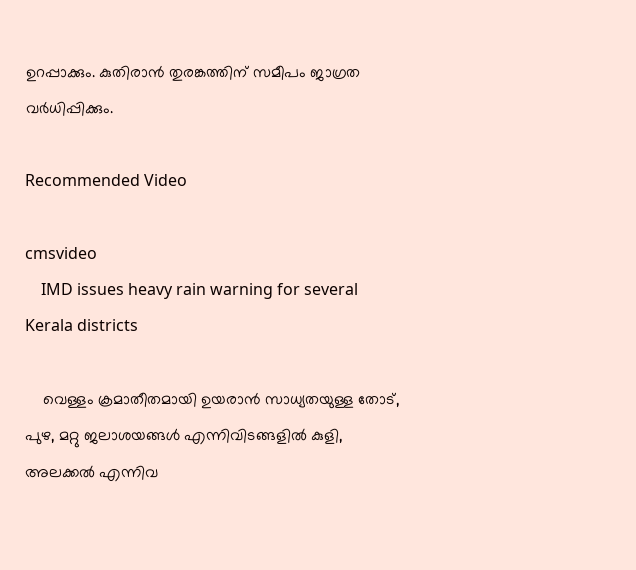ഉറപ്പാക്കും. കുതിരാന്‍ തുരങ്കത്തിന് സമീപം ജാഗ്രത വര്‍ധിപ്പിക്കും.

Recommended Video

cmsvideo
    IMD issues heavy rain warning for several Kerala districts

    വെള്ളം ക്രമാതീതമായി ഉയരാന്‍ സാധ്യതയുള്ള തോട്, പുഴ, മറ്റു ജലാശയങ്ങള്‍ എന്നിവിടങ്ങളില്‍ കുളി, അലക്കല്‍ എന്നിവ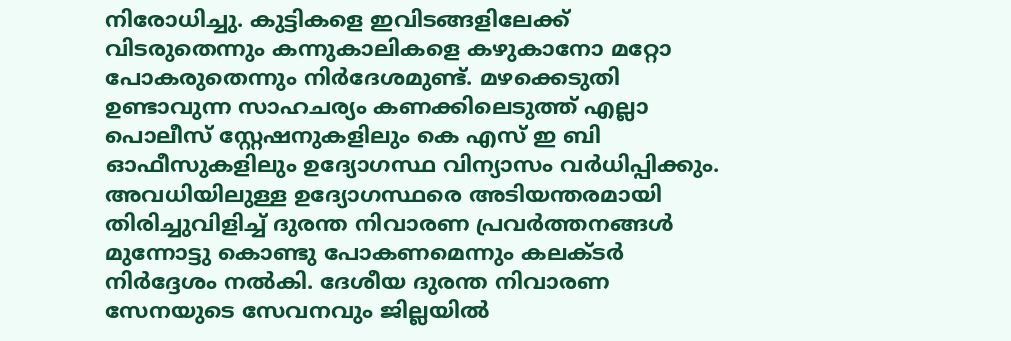നിരോധിച്ചു. കുട്ടികളെ ഇവിടങ്ങളിലേക്ക് വിടരുതെന്നും കന്നുകാലികളെ കഴുകാനോ മറ്റോ പോകരുതെന്നും നിര്‍ദേശമുണ്ട്. മഴക്കെടുതി ഉണ്ടാവുന്ന സാഹചര്യം കണക്കിലെടുത്ത് എല്ലാ പൊലീസ് സ്റ്റേഷനുകളിലും കെ എസ് ഇ ബി ഓഫീസുകളിലും ഉദ്യോഗസ്ഥ വിന്യാസം വര്‍ധിപ്പിക്കും. അവധിയിലുള്ള ഉദ്യോഗസ്ഥരെ അടിയന്തരമായി തിരിച്ചുവിളിച്ച് ദുരന്ത നിവാരണ പ്രവര്‍ത്തനങ്ങള്‍ മുന്നോട്ടു കൊണ്ടു പോകണമെന്നും കലക്ടര്‍ നിര്‍ദ്ദേശം നല്‍കി. ദേശീയ ദുരന്ത നിവാരണ സേനയുടെ സേവനവും ജില്ലയില്‍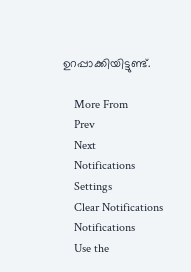ഉറപ്പാക്കിയിട്ടുണ്ട്.

    More From
    Prev
    Next
    Notifications
    Settings
    Clear Notifications
    Notifications
    Use the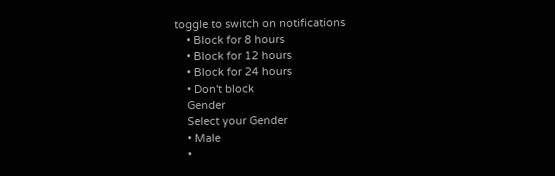toggle to switch on notifications
    • Block for 8 hours
    • Block for 12 hours
    • Block for 24 hours
    • Don't block
    Gender
    Select your Gender
    • Male
    •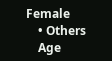Female
    • Others
    Age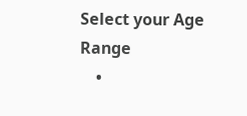Select your Age Range
    •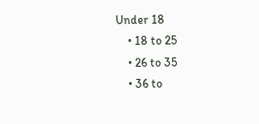Under 18
    • 18 to 25
    • 26 to 35
    • 36 to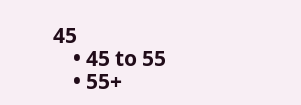45
    • 45 to 55
    • 55+